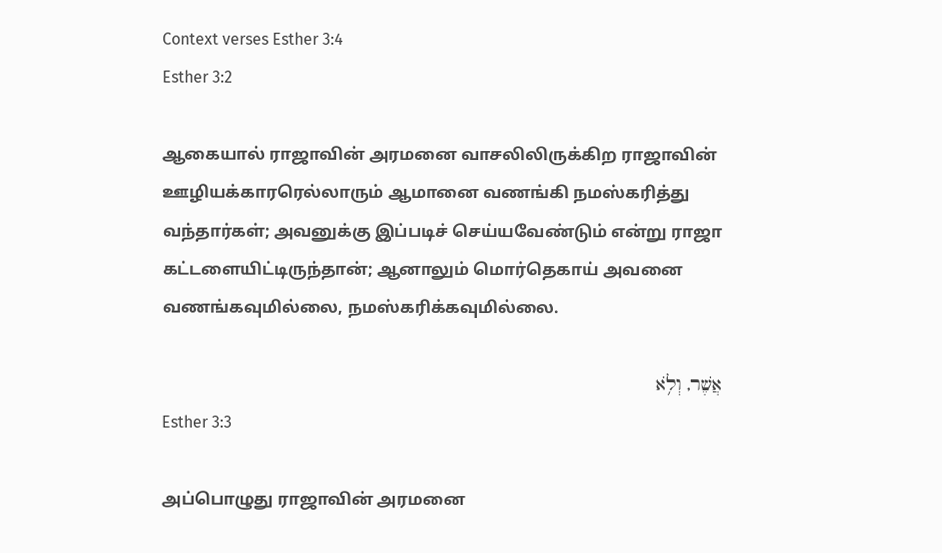Context verses Esther 3:4
Esther 3:2

ஆகையால் ராஜாவின் அரமனை வாசலிலிருக்கிற ராஜாவின் ஊழியக்காரரெல்லாரும் ஆமானை வணங்கி நமஸ்கரித்து வந்தார்கள்; அவனுக்கு இப்படிச் செய்யவேண்டும் என்று ராஜா கட்டளையிட்டிருந்தான்; ஆனாலும் மொர்தெகாய் அவனை வணங்கவுமில்லை, நமஸ்கரிக்கவுமில்லை.

אֲשֶׁר, וְלֹ֥א
Esther 3:3

அப்பொழுது ராஜாவின் அரமனை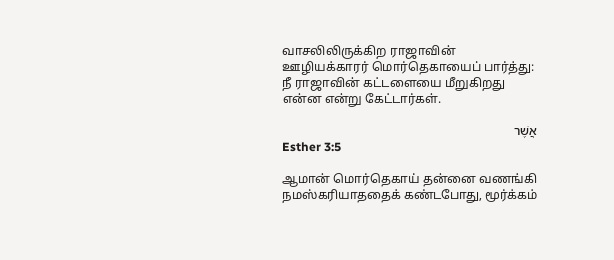வாசலிலிருக்கிற ராஜாவின் ஊழியக்காரர் மொர்தெகாயைப் பார்த்து: நீ ராஜாவின் கட்டளையை மீறுகிறது என்ன என்று கேட்டார்கள்.

אֲשֶׁר
Esther 3:5

ஆமான் மொர்தெகாய் தன்னை வணங்கி நமஸ்கரியாததைக் கண்டபோது, மூர்க்கம்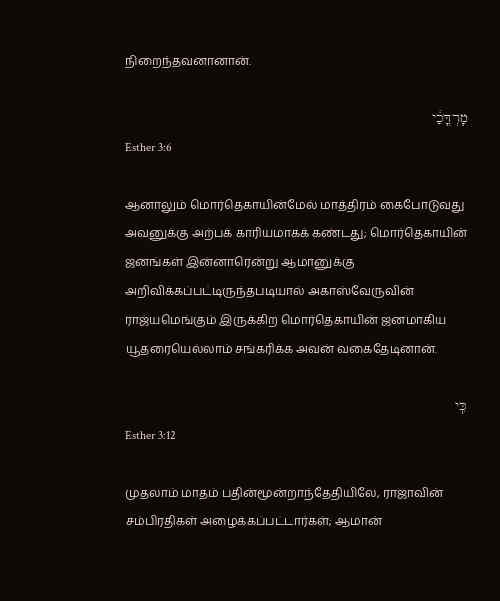நிறைந்தவனானான்.

מָרְדֳּכַ֔י
Esther 3:6

ஆனாலும் மொர்தெகாயின்மேல் மாத்திரம் கைபோடுவது அவனுக்கு அற்பக் காரியமாகக் கண்டது; மொர்தெகாயின் ஜனங்கள் இன்னாரென்று ஆமானுக்கு அறிவிக்கப்பட்டிருந்தபடியால் அகாஸ்வேருவின் ராஜ்யமெங்கும் இருக்கிற மொர்தெகாயின் ஜனமாகிய யூதரையெல்லாம் சங்கரிக்க அவன் வகைதேடினான்.

כִּֽי
Esther 3:12

முதலாம் மாதம் பதின்மூன்றாந்தேதியிலே, ராஜாவின் சம்பிரதிகள் அழைக்கப்பட்டார்கள்; ஆமான்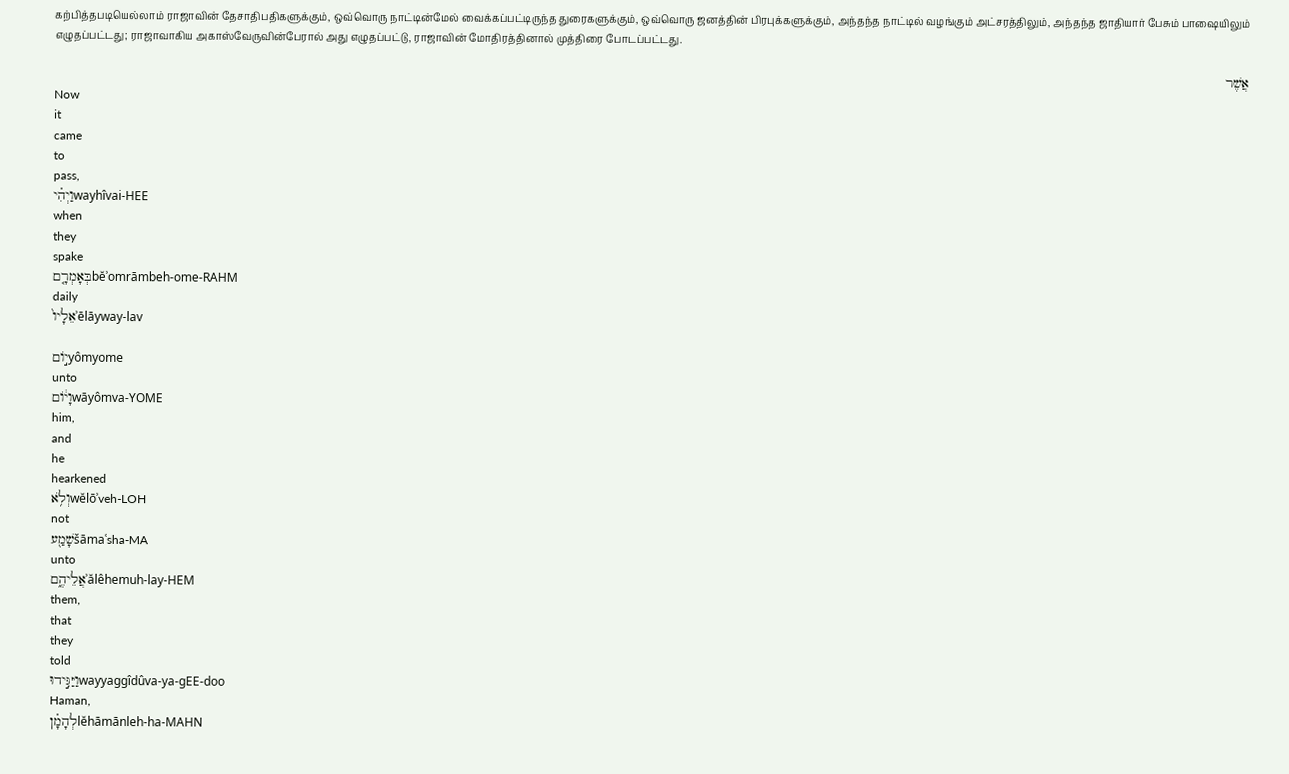கற்பித்தபடியெல்லாம் ராஜாவின் தேசாதிபதிகளுக்கும், ஒவ்வொரு நாட்டின்மேல் வைக்கப்பட்டிருந்த துரைகளுக்கும், ஒவ்வொரு ஜனத்தின் பிரபுக்களுக்கும், அந்தந்த நாட்டில் வழங்கும் அட்சரத்திலும், அந்தந்த ஜாதியார் பேசும் பாஷையிலும் எழுதப்பட்டது; ராஜாவாகிய அகாஸ்வேருவின்பேரால் அது எழுதப்பட்டு, ராஜாவின் மோதிரத்தினால் முத்திரை போடப்பட்டது.

אֲשֶׁר
Now
it
came
to
pass,
וַיְהִ֗יwayhîvai-HEE
when
they
spake
בְּאָמְרָ֤םbĕʾomrāmbeh-ome-RAHM
daily
אֵלָיו֙ʾēlāyway-lav

י֣וֹםyômyome
unto
וָי֔וֹםwāyômva-YOME
him,
and
he
hearkened
וְלֹ֥אwĕlōʾveh-LOH
not
שָׁמַ֖עšāmaʿsha-MA
unto
אֲלֵיהֶ֑םʾălêhemuh-lay-HEM
them,
that
they
told
וַיַּגִּ֣ידוּwayyaggîdûva-ya-ɡEE-doo
Haman,
לְהָמָ֗ןlĕhāmānleh-ha-MAHN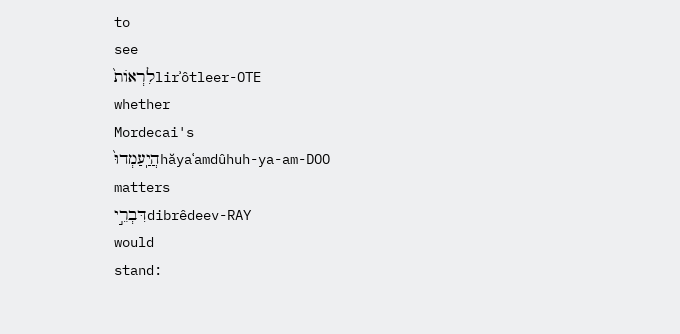to
see
לִרְאוֹת֙lirʾôtleer-OTE
whether
Mordecai's
הֲיַֽעַמְדוּ֙hăyaʿamdûhuh-ya-am-DOO
matters
דִּבְרֵ֣יdibrêdeev-RAY
would
stand: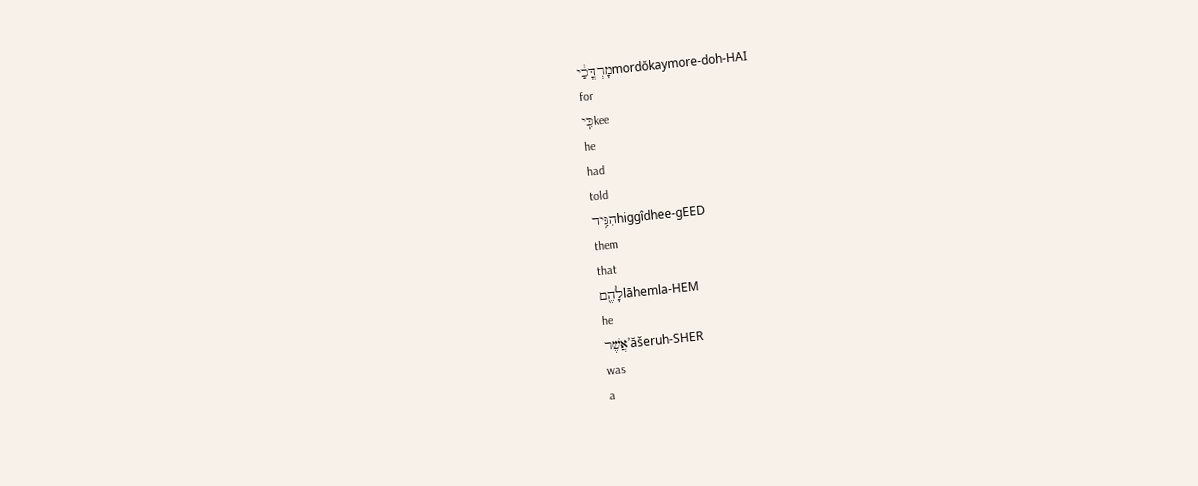מָרְדֳּכַ֔יmordŏkaymore-doh-HAI
for
כִּֽיkee
he
had
told
הִגִּ֥ידhiggîdhee-ɡEED
them
that
לָהֶ֖םlāhemla-HEM
he
אֲשֶׁרʾăšeruh-SHER
was
a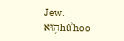Jew.
ה֥וּאhûʾhoo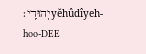יְהוּדִֽי׃yĕhûdîyeh-hoo-DEE